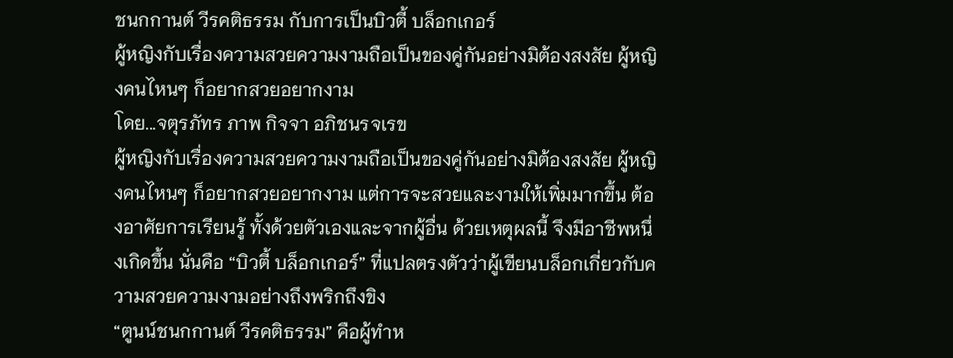ชนกกานต์ วีรคติธรรม กับการเป็นบิวตี้ บล็อกเกอร์
ผู้หญิงกับเรื่องความสวยความงามถือเป็นของคู่กันอย่างมิต้องสงสัย ผู้หญิงคนไหนๆ ก็อยากสวยอยากงาม
โดย...จตุรภัทร ภาพ กิจจา อภิชนรจเรข
ผู้หญิงกับเรื่องความสวยความงามถือเป็นของคู่กันอย่างมิต้องสงสัย ผู้หญิงคนไหนๆ ก็อยากสวยอยากงาม แต่การจะสวยและงามให้เพิ่มมากขึ้น ต้องอาศัยการเรียนรู้ ทั้งด้วยตัวเองและจากผู้อื่น ด้วยเหตุผลนี้ จึงมีอาชีพหนึ่งเกิดขึ้น นั่นคือ “บิวตี้ บล็อกเกอร์” ที่แปลตรงตัวว่าผู้เขียนบล็อกเกี่ยวกับความสวยความงามอย่างถึงพริกถึงขิง
“ตูนน์ชนกกานต์ วีรคติธรรม” คือผู้ทำห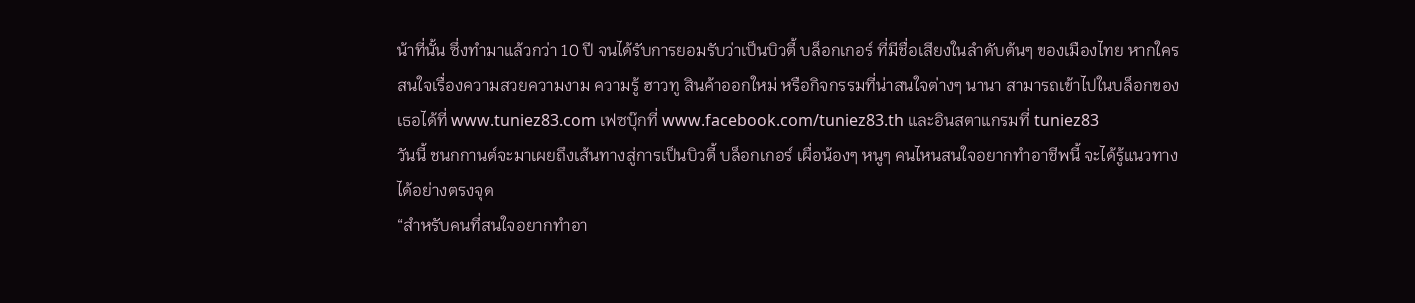น้าที่นั้น ซึ่งทำมาแล้วกว่า 10 ปี จนได้รับการยอมรับว่าเป็นบิวตี้ บล็อกเกอร์ ที่มีชื่อเสียงในลำดับต้นๆ ของเมืองไทย หากใครสนใจเรื่องความสวยความงาม ความรู้ ฮาวทู สินค้าออกใหม่ หรือกิจกรรมที่น่าสนใจต่างๆ นานา สามารถเข้าไปในบล็อกของเธอได้ที่ www.tuniez83.com เฟซบุ๊กที่ www.facebook.com/tuniez83.th และอินสตาแกรมที่ tuniez83
วันนี้ ชนกกานต์จะมาเผยถึงเส้นทางสู่การเป็นบิวตี้ บล็อกเกอร์ เผื่อน้องๆ หนูๆ คนไหนสนใจอยากทำอาชีพนี้ จะได้รู้แนวทางได้อย่างตรงจุด
“สำหรับคนที่สนใจอยากทำอา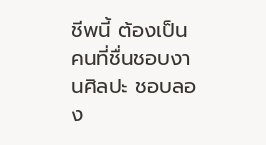ชีพนี้ ต้องเป็นคนที่ชื่นชอบงานศิลปะ ชอบลอง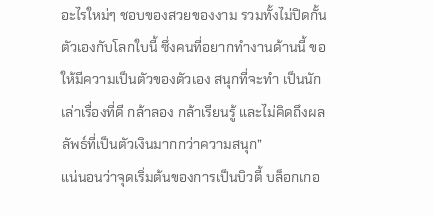อะไรใหม่ๆ ชอบของสวยของงาม รวมทั้งไม่ปิดกั้นตัวเองกับโลกใบนี้ ซึ่งคนที่อยากทำงานด้านนี้ ขอให้มีความเป็นตัวของตัวเอง สนุกที่จะทำ เป็นนักเล่าเรื่องที่ดี กล้าลอง กล้าเรียนรู้ และไม่คิดถึงผลลัพธ์ที่เป็นตัวเงินมากกว่าความสนุก”
แน่นอนว่าจุดเริ่มต้นของการเป็นบิวตี้ บล็อกเกอ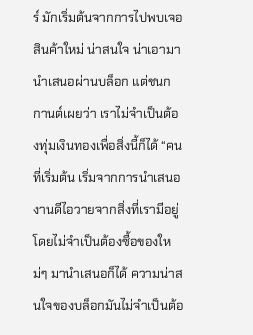ร์ มักเริ่มต้นจากการไปพบเจอสินค้าใหม่ น่าสนใจ น่าเอามานำเสนอผ่านบล็อก แต่ชนกกานต์เผยว่า เราไม่จำเป็นต้องทุ่มเงินทองเพื่อสิ่งนี้ก็ได้ “คนที่เริ่มต้น เริ่มจากการนำเสนองานดีไอวายจากสิ่งที่เรามีอยู่ โดยไม่จำเป็นต้องซื้อของใหม่ๆ มานำเสนอก็ได้ ความน่าสนใจของบล็อกมันไม่จำเป็นต้อ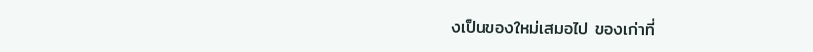งเป็นของใหม่เสมอไป ของเก่าที่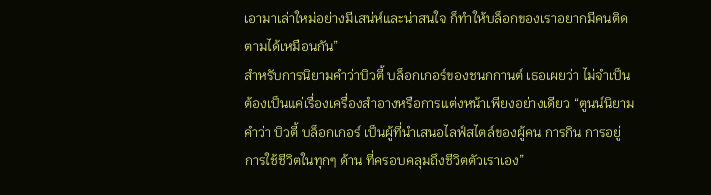เอามาเล่าใหม่อย่างมีเสน่ห์และน่าสนใจ ก็ทำให้บล็อกของเราอยากมีคนติดตามได้เหมือนกัน”
สำหรับการนิยามคำว่าบิวตี้ บล็อกเกอร์ของชนกกานต์ เธอเผยว่า ไม่จำเป็นต้องเป็นแค่เรื่องเครื่องสำอางหรือการแต่งหน้าเพียงอย่างเดียว “ตูนน์นิยามคำว่า บิวตี้ บล็อกเกอร์ เป็นผู้ที่นำเสนอไลฟ์สไตล์ของผู้คน การกิน การอยู่ การใช้ชีวิตในทุกๆ ด้าน ที่ครอบคลุมถึงชีวิตตัวเราเอง”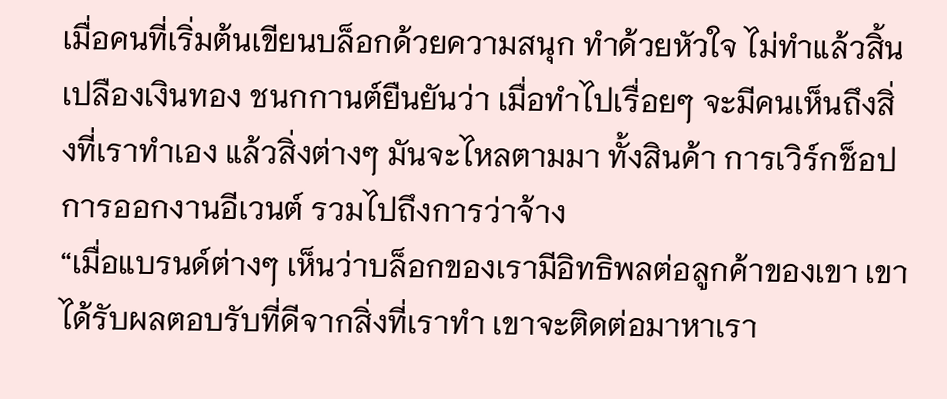เมื่อคนที่เริ่มต้นเขียนบล็อกด้วยความสนุก ทำด้วยหัวใจ ไม่ทำแล้วสิ้นเปลืองเงินทอง ชนกกานต์ยืนยันว่า เมื่อทำไปเรื่อยๆ จะมีคนเห็นถึงสิ่งที่เราทำเอง แล้วสิ่งต่างๆ มันจะไหลตามมา ทั้งสินค้า การเวิร์กช็อป การออกงานอีเวนต์ รวมไปถึงการว่าจ้าง
“เมื่อแบรนด์ต่างๆ เห็นว่าบล็อกของเรามีอิทธิพลต่อลูกค้าของเขา เขาได้รับผลตอบรับที่ดีจากสิ่งที่เราทำ เขาจะติดต่อมาหาเรา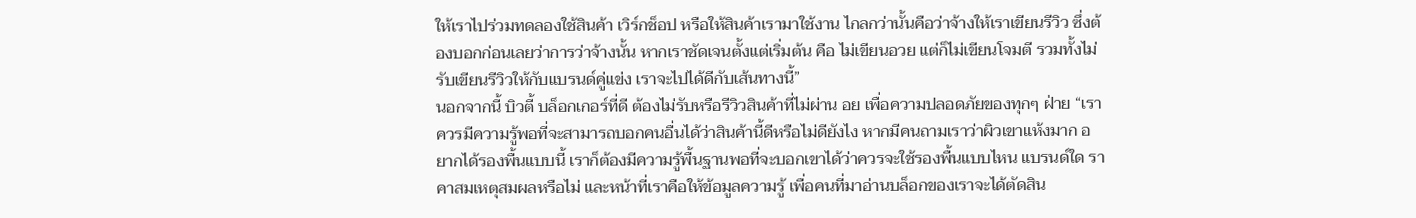ให้เราไปร่วมทดลองใช้สินค้า เวิร์กช็อป หรือให้สินค้าเรามาใช้งาน ไกลกว่านั้นคือว่าจ้างให้เราเขียนรีวิว ซึ่งต้องบอกก่อนเลยว่าการว่าจ้างนั้น หากเราชัดเจนตั้งแต่เริ่มต้น คือ ไม่เขียนอวย แต่ก็ไม่เขียนโจมตี รวมทั้งไม่รับเขียนรีวิวให้กับแบรนด์คู่แข่ง เราจะไปได้ดีกับเส้นทางนี้”
นอกจากนี้ บิวตี้ บล็อกเกอร์ที่ดี ต้องไม่รับหรือรีวิวสินค้าที่ไม่ผ่าน อย เพื่อความปลอดภัยของทุกๆ ฝ่าย “เราควรมีความรู้พอที่จะสามารถบอกคนอื่นได้ว่าสินค้านี้ดีหรือไม่ดียังไง หากมีคนถามเราว่าผิวเขาแห้งมาก อยากได้รองพื้นแบบนี้ เราก็ต้องมีความรู้พื้นฐานพอที่จะบอกเขาได้ว่าควรจะใช้รองพื้นแบบไหน แบรนด์ใด ราคาสมเหตุสมผลหรือไม่ และหน้าที่เราคือให้ข้อมูลความรู้ เพื่อคนที่มาอ่านบล็อกของเราจะได้ตัดสิน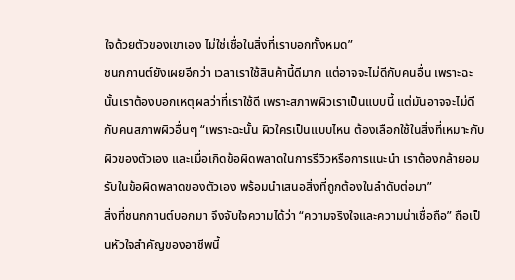ใจด้วยตัวของเขาเอง ไม่ใช่เชื่อในสิ่งที่เราบอกทั้งหมด”
ชนกกานต์ยังเผยอีกว่า เวลาเราใช้สินค้านี้ดีมาก แต่อาจจะไม่ดีกับคนอื่น เพราะฉะนั้นเราต้องบอกเหตุผลว่าที่เราใช้ดี เพราะสภาพผิวเราเป็นแบบนี้ แต่มันอาจจะไม่ดีกับคนสภาพผิวอื่นๆ “เพราะฉะนั้น ผิวใครเป็นแบบไหน ต้องเลือกใช้ในสิ่งที่เหมาะกับผิวของตัวเอง และเมื่อเกิดข้อผิดพลาดในการรีวิวหรือการแนะนำ เราต้องกล้ายอมรับในข้อผิดพลาดของตัวเอง พร้อมนำเสนอสิ่งที่ถูกต้องในลำดับต่อมา”
สิ่งที่ชนกกานต์บอกมา จึงจับใจความได้ว่า “ความจริงใจและความน่าเชื่อถือ” ถือเป็นหัวใจสำคัญของอาชีพนี้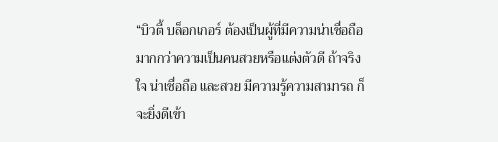“บิวตี้ บล็อกเกอร์ ต้องเป็นผู้ที่มีความน่าเชื่อถือมากกว่าความเป็นคนสวยหรือแต่งตัวดี ถ้าจริงใจ น่าเชื่อถือ และสวย มีความรู้ความสามารถ ก็จะยิ่งดีเข้า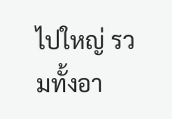ไปใหญ่ รวมทั้งอา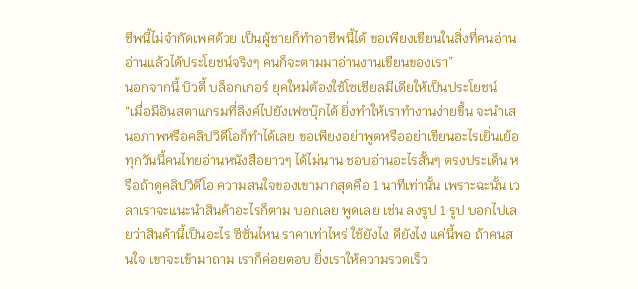ชีพนี้ไม่จำกัดเพศด้วย เป็นผู้ชายก็ทำอาชีพนี้ได้ ขอเพียงเขียนในสิ่งที่คนอ่านอ่านแล้วได้ประโยชน์จริงๆ คนก็จะตามมาอ่านงานเขียนของเรา”
นอกจากนี้ บิวตี้ บล็อกเกอร์ ยุคใหม่ต้องใช้โซเชียลมีเดียให้เป็นประโยชน์
“เมื่อมีอินสตาแกรมที่ลิงค์ไปยังเฟซบุ๊กได้ ยิ่งทำให้เราทำงานง่ายขึ้น จะนำเสนอภาพหรือคลิปวิดีโอก็ทำได้เลย ขอเพียงอย่าพูดหรืออย่าเขียนอะไรเยิ่นเย้อ ทุกวันนี้คนไทยอ่านหนังสือยาวๆ ได้ไม่นาน ชอบอ่านอะไรสั้นๆ ตรงประเด็น หรือถ้าดูคลิปวิดีโอ ความสนใจของเขามากสุดคือ 1 นาทีเท่านั้น เพราะฉะนั้น เวลาเราจะแนะนำสินค้าอะไรก็ตาม บอกเลย พูดเลย เช่น ลงรูป 1 รูป บอกไปเลยว่าสินค้านี้เป็นอะไร ซีซั่นไหน ราคาเท่าไหร่ ใช้ยังไง ดียังไง แค่นี้พอ ถ้าคนสนใจ เขาจะเข้ามาถาม เราก็ค่อยตอบ ยิ่งเราให้ความรวดเร็ว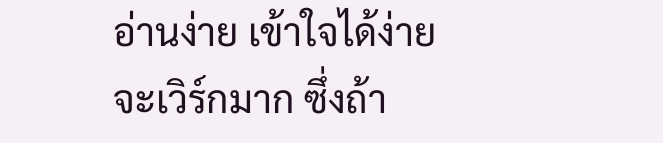อ่านง่าย เข้าใจได้ง่าย จะเวิร์กมาก ซึ่งถ้า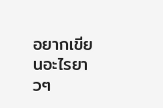อยากเขียนอะไรยาวๆ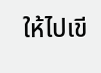ให้ไปเขี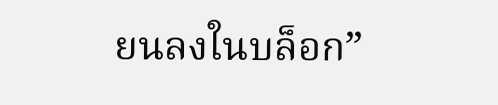ยนลงในบล็อก”